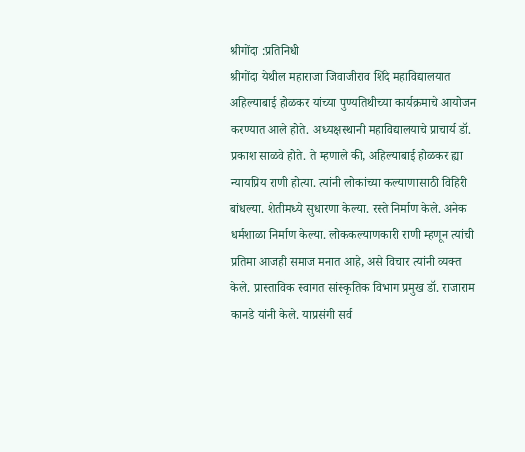श्रीगोंदा :प्रतिनिधी
श्रीगोंदा येथील महाराजा जिवाजीराव शिंदे महाविद्यालयात अहिल्याबाई होळकर यांच्या पुण्यतिथीच्या कार्यक्रमाचे आयोजन करण्यात आले होते. अध्यक्षस्थानी महाविद्यालयाचे प्राचार्य डॉ. प्रकाश साळवे होते. ते म्हणाले की, अहिल्याबाई होळकर ह्या न्यायप्रिय राणी होत्या. त्यांनी लोकांच्या कल्याणासाठी विहिरी बांधल्या. शेतीमध्ये सुधारणा केल्या. रस्ते निर्माण केले. अनेक धर्मशाळा निर्माण केल्या. लोककल्याणकारी राणी म्हणून त्यांची प्रतिमा आजही समाज मनात आहे, असे विचार त्यांनी व्यक्त केले. प्रास्ताविक स्वागत सांस्कृतिक विभाग प्रमुख डॉ. राजाराम कानडे यांनी केले. याप्रसंगी सर्व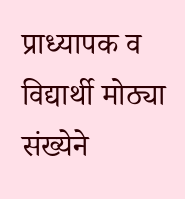प्राध्यापक व विद्यार्थी मोठ्या संख्येने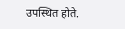उपस्थित होते.